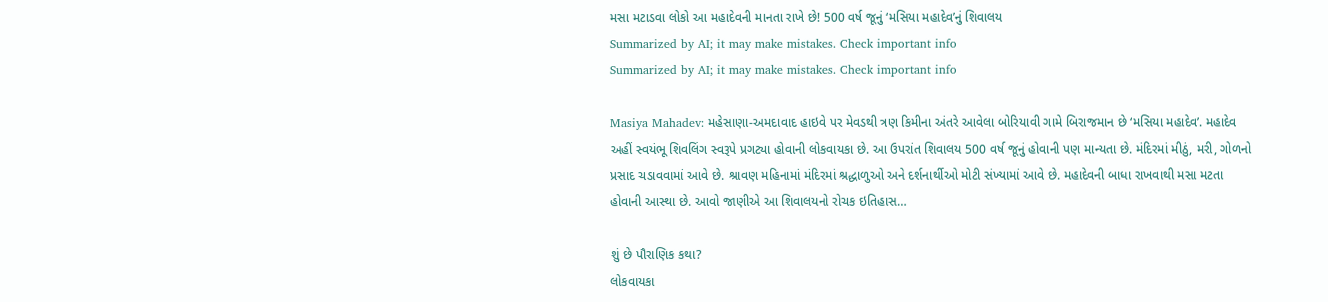મસા મટાડવા લોકો આ મહાદેવની માનતા રાખે છે! 500 વર્ષ જૂનું ‘મસિયા મહાદેવ’નું શિવાલય
Summarized by AI; it may make mistakes. Check important info
Summarized by AI; it may make mistakes. Check important info

Masiya Mahadev: મહેસાણા-અમદાવાદ હાઇવે પર મેવડથી ત્રણ કિમીના અંતરે આવેલા બોરિયાવી ગામે બિરાજમાન છે ‘મસિયા મહાદેવ’. મહાદેવ અહીં સ્વયંભૂ શિવલિંગ સ્વરૂપે પ્રગટ્યા હોવાની લોકવાયકા છે. આ ઉપરાંત શિવાલય 500 વર્ષ જૂનું હોવાની પણ માન્યતા છે. મંદિરમાં મીઠું, મરી, ગોળનો પ્રસાદ ચડાવવામાં આવે છે. શ્રાવણ મહિનામાં મંદિરમાં શ્રદ્ધાળુઓ અને દર્શનાર્થીઓ મોટી સંખ્યામાં આવે છે. મહાદેવની બાધા રાખવાથી મસા મટતા હોવાની આસ્થા છે. આવો જાણીએ આ શિવાલયનો રોચક ઇતિહાસ…

શું છે પૌરાણિક કથા?
લોકવાયકા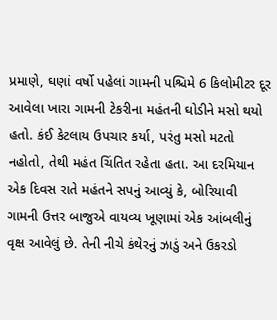પ્રમાણે, ઘણાં વર્ષો પહેલાં ગામની પશ્ચિમે 6 કિલોમીટર દૂર આવેલા ખારા ગામની ટેકરીના મહંતની ઘોડીને મસો થયો હતો. કંઈ કેટલાય ઉપચાર કર્યા, પરંતુ મસો મટતો નહોતો, તેથી મહંત ચિંતિત રહેતા હતા. આ દરમિયાન એક દિવસ રાતે મહંતને સપનું આવ્યું કે, બોરિયાવી ગામની ઉત્તર બાજુએ વાયવ્ય ખૂણામાં એક આંબલીનું વૃક્ષ આવેલું છે. તેની નીચે કંથેરનું ઝાડું અને ઉકરડો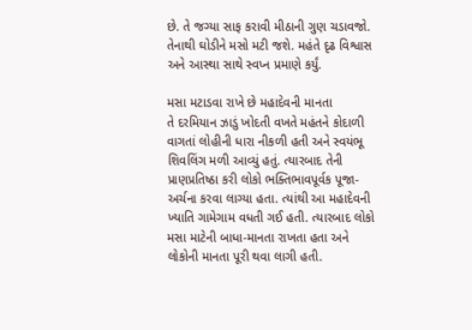છે. તે જગ્યા સાફ કરાવી મીઠાની ગુણ ચડાવજો. તેનાથી ઘોડીને મસો મટી જશે. મહંતે દૃઢ વિશ્વાસ અને આસ્થા સાથે સ્વપ્ન પ્રમાણે કર્યું.

મસા મટાડવા રાખે છે મહાદેવની માનતા
તે દરમિયાન ઝાડું ખોદતી વખતે મહંતને કોદાળી વાગતાં લોહીની ધારા નીકળી હતી અને સ્વયંભૂ શિવલિંગ મળી આવ્યું હતું. ત્યારબાદ તેની પ્રાણપ્રતિષ્ઠા કરી લોકો ભક્તિભાવપૂર્વક પૂજા-અર્ચના કરવા લાગ્યા હતા. ત્યાંથી આ મહાદેવની ખ્યાતિ ગામેગામ વધતી ગઈ હતી. ત્યારબાદ લોકો મસા માટેની બાધા-માનતા રાખતા હતા અને લોકોની માનતા પૂરી થવા લાગી હતી.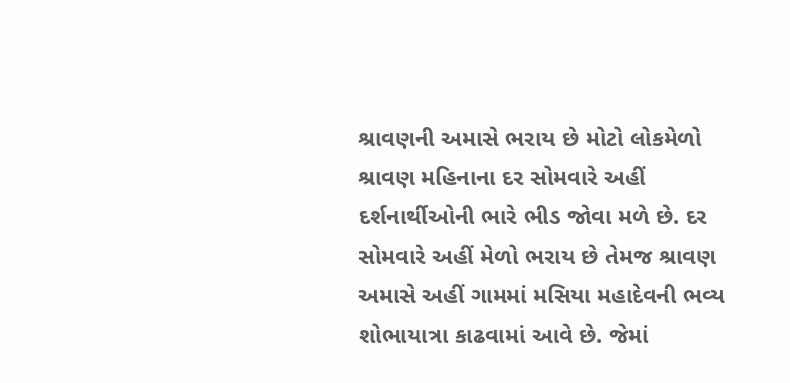શ્રાવણની અમાસે ભરાય છે મોટો લોકમેળો
શ્રાવણ મહિનાના દર સોમવારે અહીં દર્શનાર્થીઓની ભારે ભીડ જોવા મળે છે. દર સોમવારે અહીં મેળો ભરાય છે તેમજ શ્રાવણ અમાસે અહીં ગામમાં મસિયા મહાદેવની ભવ્ય શોભાયાત્રા કાઢવામાં આવે છે. જેમાં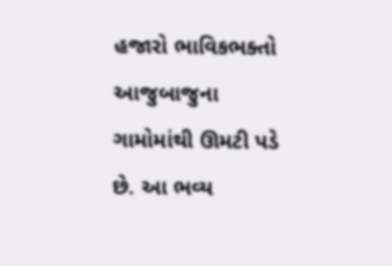હજારો ભાવિકભક્તો આજુબાજુના ગામોમાંથી ઊમટી પડે છે. આ ભવ્ય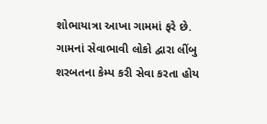શોભાયાત્રા આખા ગામમાં ફરે છે. ગામનાં સેવાભાવી લોકો દ્વારા લીંબુ શરબતના કેમ્પ કરી સેવા કરતા હોય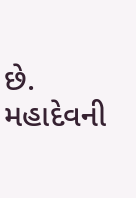છે. મહાદેવની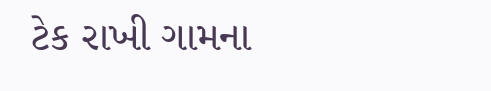ટેક રાખી ગામના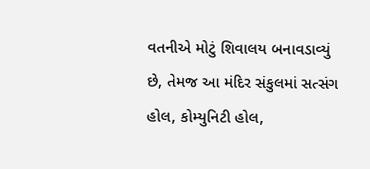વતનીએ મોટું શિવાલય બનાવડાવ્યું છે, તેમજ આ મંદિર સંકુલમાં સત્સંગ હોલ, કોમ્યુનિટી હોલ,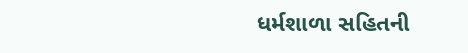ધર્મશાળા સહિતની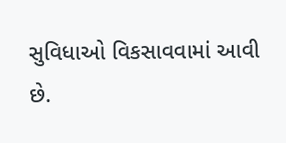સુવિધાઓ વિકસાવવામાં આવી છે.